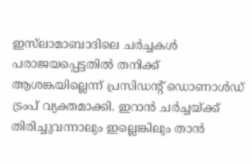ഇസ്‌ലാമാബാദിലെ ചർച്ചകൾ പരാജയപ്പെട്ടതിൽ തനിക്ക് ആശങ്കയില്ലെന്ന് പ്രസിഡന്റ് ഡൊണാൾഡ് ട്രംപ് വ്യക്തമാക്കി. ഇറാൻ ചർച്ചയ്ക്ക് തിരിച്ചുവന്നാലും ഇല്ലെങ്കിലും താൻ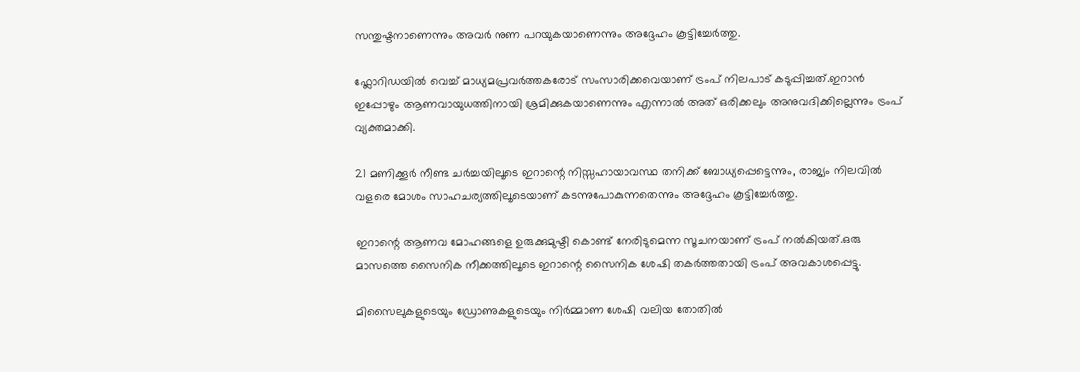സന്തുഷ്ടനാണെന്നും അവർ നുണ പറയുകയാണെന്നും അദ്ദേഹം കൂട്ടിച്ചേർത്തു.

ഫ്ലോറിഡയിൽ വെച്ച് മാധ്യമപ്രവർത്തകരോട് സംസാരിക്കവെയാണ് ട്രംപ് നിലപാട് കടുപ്പിച്ചത്.ഇറാൻ ഇപ്പോഴും ആണവായുധത്തിനായി ശ്രമിക്കുകയാണെന്നും എന്നാൽ അത് ഒരിക്കലും അനുവദിക്കില്ലെന്നും ട്രംപ് വ്യക്തമാക്കി.

21 മണിക്കൂർ നീണ്ട ചർച്ചയിലൂടെ ഇറാന്റെ നിസ്സഹായാവസ്ഥ തനിക്ക് ബോധ്യപ്പെട്ടെന്നും, രാജ്യം നിലവിൽ വളരെ മോശം സാഹചര്യത്തിലൂടെയാണ് കടന്നുപോകുന്നതെന്നും അദ്ദേഹം കൂട്ടിച്ചേർത്തു.

ഇറാന്റെ ആണവ മോഹങ്ങളെ ഉരുക്കുമുഷ്ടി കൊണ്ട് നേരിടുമെന്ന സൂചനയാണ് ട്രംപ് നൽകിയത്.ഒരു മാസത്തെ സൈനിക നീക്കത്തിലൂടെ ഇറാന്റെ സൈനിക ശേഷി തകർത്തതായി ട്രംപ് അവകാശപ്പെട്ടു.

മിസൈലുകളുടെയും ഡ്രോണുകളുടെയും നിർമ്മാണ ശേഷി വലിയ തോതിൽ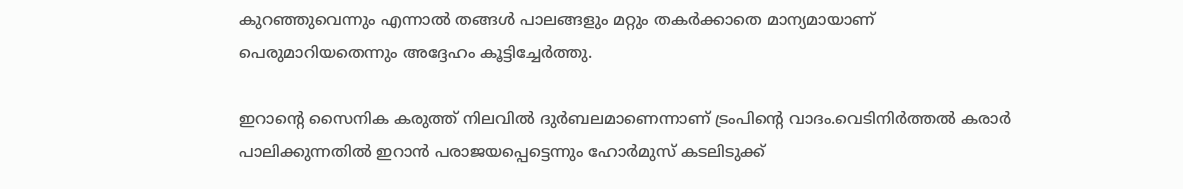കുറഞ്ഞുവെന്നും എന്നാൽ തങ്ങൾ പാലങ്ങളും മറ്റും തകർക്കാതെ മാന്യമായാണ് പെരുമാറിയതെന്നും അദ്ദേഹം കൂട്ടിച്ചേർത്തു.

ഇറാന്റെ സൈനിക കരുത്ത് നിലവിൽ ദുർബലമാണെന്നാണ് ട്രംപിന്റെ വാദം.വെടിനിർത്തൽ കരാർ പാലിക്കുന്നതിൽ ഇറാൻ പരാജയപ്പെട്ടെന്നും ഹോർമുസ് കടലിടുക്ക്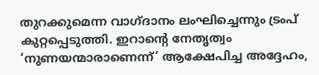തുറക്കുമെന്ന വാഗ്ദാനം ലംഘിച്ചെന്നും ട്രംപ് കുറ്റപ്പെടുത്തി. ഇറാന്റെ നേതൃത്വം ‘നുണയന്മാരാണെന്ന്’ ആക്ഷേപിച്ച അദ്ദേഹം,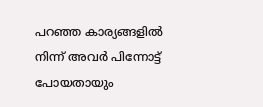പറഞ്ഞ കാര്യങ്ങളിൽ നിന്ന് അവർ പിന്നോട്ട് പോയതായും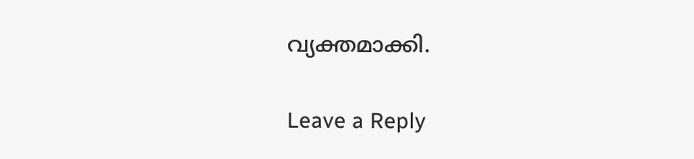വ്യക്തമാക്കി.

Leave a Reply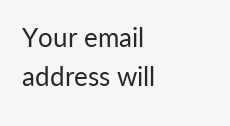Your email address will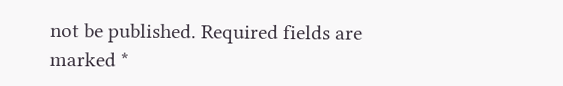not be published. Required fields are marked *